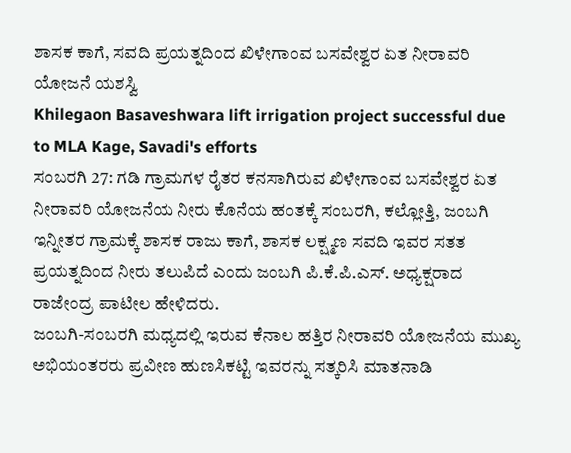ಶಾಸಕ ಕಾಗೆ, ಸವದಿ ಪ್ರಯತ್ನದಿಂದ ಖಿಳೇಗಾಂವ ಬಸವೇಶ್ವರ ಏತ ನೀರಾವರಿ ಯೋಜನೆ ಯಶಸ್ವಿ
Khilegaon Basaveshwara lift irrigation project successful due to MLA Kage, Savadi's efforts
ಸಂಬರಗಿ 27: ಗಡಿ ಗ್ರಾಮಗಳ ರೈತರ ಕನಸಾಗಿರುವ ಖಿಳೇಗಾಂವ ಬಸವೇಶ್ವರ ಏತ ನೀರಾವರಿ ಯೋಜನೆಯ ನೀರು ಕೊನೆಯ ಹಂತಕ್ಕೆ ಸಂಬರಗಿ, ಕಲ್ಲೋತ್ತಿ, ಜಂಬಗಿ ಇನ್ನೀತರ ಗ್ರಾಮಕ್ಕೆ ಶಾಸಕ ರಾಜು ಕಾಗೆ, ಶಾಸಕ ಲಕ್ಷ್ಮಣ ಸವದಿ ಇವರ ಸತತ ಪ್ರಯತ್ನದಿಂದ ನೀರು ತಲುಪಿದೆ ಎಂದು ಜಂಬಗಿ ಪಿ.ಕೆ.ಪಿ.ಎಸ್. ಅಧ್ಯಕ್ಷರಾದ ರಾಜೇಂದ್ರ ಪಾಟೀಲ ಹೇಳಿದರು.
ಜಂಬಗಿ-ಸಂಬರಗಿ ಮಧ್ಯದಲ್ಲಿ ಇರುವ ಕೆನಾಲ ಹತ್ತಿರ ನೀರಾವರಿ ಯೋಜನೆಯ ಮುಖ್ಯ ಅಭಿಯಂತರರು ಪ್ರವೀಣ ಹುಣಸಿಕಟ್ಟಿ ಇವರನ್ನು ಸತ್ಕರಿಸಿ ಮಾತನಾಡಿ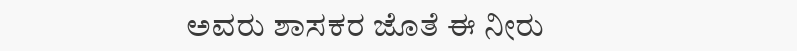ಅವರು ಶಾಸಕರ ಜೊತೆ ಈ ನೀರು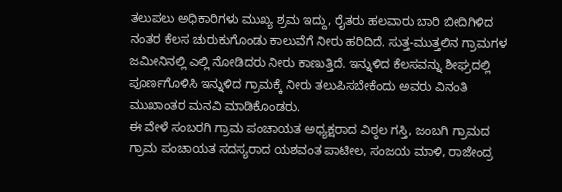ತಲುಪಲು ಅಧಿಕಾರಿಗಳು ಮುಖ್ಯ ಶ್ರಮ ಇದ್ದು, ರೈತರು ಹಲವಾರು ಬಾರಿ ಬೀದಿಗಿಳಿದ ನಂತರ ಕೆಲಸ ಚುರುಕುಗೊಂಡು ಕಾಲುವೆಗೆ ನೀರು ಹರಿದಿದೆ. ಸುತ್ತ-ಮುತ್ತಲಿನ ಗ್ರಾಮಗಳ ಜಮೀನಿನಲ್ಲಿ ಎಲ್ಲಿ ನೋಡಿದರು ನೀರು ಕಾಣುತ್ತಿದೆ. ಇನ್ನುಳಿದ ಕೆಲಸವನ್ನು ಶೀಘ್ರದಲ್ಲಿ ಪೂರ್ಣಗೊಳಿಸಿ ಇನ್ನುಳಿದ ಗ್ರಾಮಕ್ಕೆ ನೀರು ತಲುಪಿಸಬೇಕೆಂದು ಅವರು ವಿನಂತಿ ಮುಖಾಂತರ ಮನವಿ ಮಾಡಿಕೊಂಡರು.
ಈ ವೇಳೆ ಸಂಬರಗಿ ಗ್ರಾಮ ಪಂಚಾಯತ ಅಧ್ಯಕ್ಷರಾದ ವಿಠ್ಠಲ ಗಸ್ತಿ, ಜಂಬಗಿ ಗ್ರಾಮದ ಗ್ರಾಮ ಪಂಚಾಯತ ಸದಸ್ಯರಾದ ಯಶವಂತ ಪಾಟೀಲ, ಸಂಜಯ ಮಾಳಿ, ರಾಜೇಂದ್ರ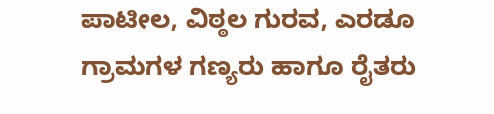ಪಾಟೀಲ, ವಿಠ್ಠಲ ಗುರವ, ಎರಡೂ ಗ್ರಾಮಗಳ ಗಣ್ಯರು ಹಾಗೂ ರೈತರು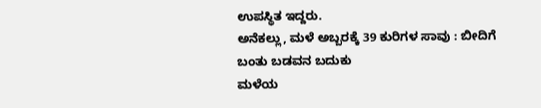ಉಪಸ್ಥಿತ ಇದ್ದರು.
ಅನೆಕಲ್ಲು, ಮಳೆ ಅಬ್ಬರಕ್ಕೆ 39 ಕುರಿಗಳ ಸಾವು : ಬೀದಿಗೆ ಬಂತು ಬಡವನ ಬದುಕು
ಮಳೆಯ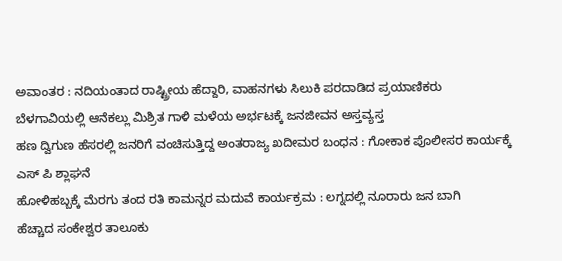ಅವಾಂತರ : ನದಿಯಂತಾದ ರಾಷ್ಟ್ರೀಯ ಹೆದ್ದಾರಿ, ವಾಹನಗಳು ಸಿಲುಕಿ ಪರದಾಡಿದ ಪ್ರಯಾಣಿಕರು
ಬೆಳಗಾವಿಯಲ್ಲಿ ಆನೆಕಲ್ಲು ಮಿಶ್ರಿತ ಗಾಳಿ ಮಳೆಯ ಅರ್ಭಟಕ್ಕೆ ಜನಜೀವನ ಅಸ್ತವ್ಯಸ್ತ
ಹಣ ದ್ವಿಗುಣ ಹೆಸರಲ್ಲಿ ಜನರಿಗೆ ವಂಚಿಸುತ್ತಿದ್ದ ಅಂತರಾಜ್ಯ ಖದೀಮರ ಬಂಧನ : ಗೋಕಾಕ ಪೊಲೀಸರ ಕಾರ್ಯಕ್ಕೆ ಎಸ್ ಪಿ ಶ್ಲಾಘನೆ
ಹೋಳಿಹಬ್ಬಕ್ಕೆ ಮೆರಗು ತಂದ ರತಿ ಕಾಮನ್ನರ ಮದುವೆ ಕಾರ್ಯಕ್ರಮ : ಲಗ್ನದಲ್ಲಿ ನೂರಾರು ಜನ ಬಾಗಿ
ಹೆಚ್ಚಾದ ಸಂಕೇಶ್ವರ ತಾಲೂಕು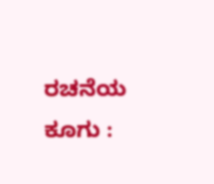ರಚನೆಯ ಕೂಗು :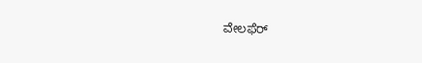ವೇಲಫೆರ್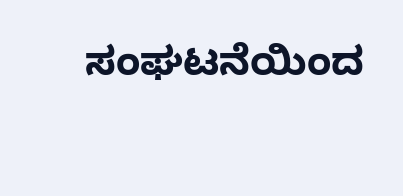ಸಂಘಟನೆಯಿಂದ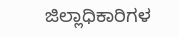ಜಿಲ್ಲಾಧಿಕಾರಿಗಳ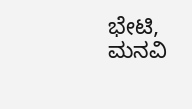ಭೇಟಿ, ಮನವಿ